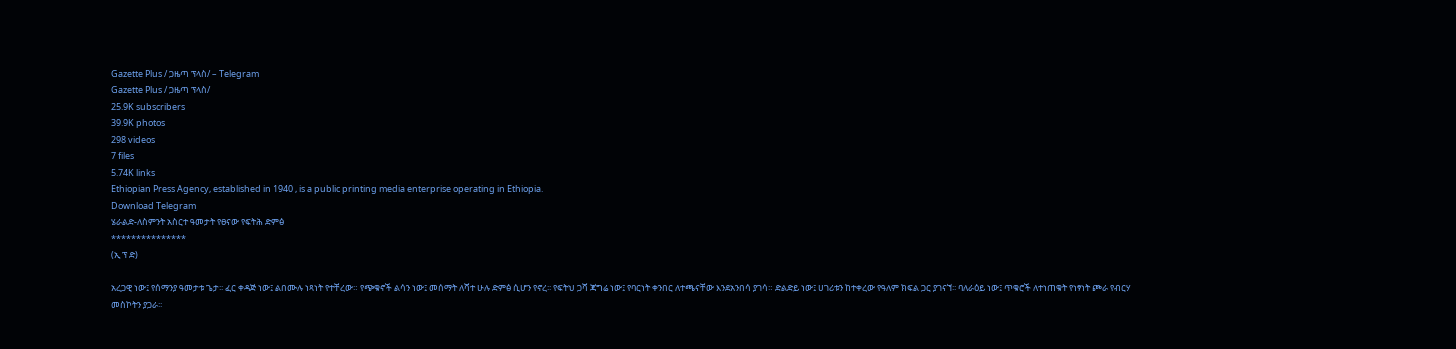Gazette Plus / ጋዜጣ ፕላስ/ – Telegram
Gazette Plus / ጋዜጣ ፕላስ/
25.9K subscribers
39.9K photos
298 videos
7 files
5.74K links
Ethiopian Press Agency, established in 1940 , is a public printing media enterprise operating in Ethiopia.
Download Telegram
ሄራልድ-ለስምንት አስርተ ዓመታት የፀናው የፍትሕ ድምፅ
***************
(ኢ ፕ ድ)

አረጋዊ ነው፤ የሰማንያ ዓመታቱ ጌታ፡፡ ፈር ቀዳጅ ነው፤ ልበሙሉ ነጻነት የተቸረው። የጭቁኖች ልሳን ነው፤ መሰማት ለሻተ ሁሉ ድምፅ ሲሆን የኖረ፡፡ የፍትህ ጋሻ ጃግሬ ነው፤ የባርነት ቀንበር ለተጫናቸው እንደአንበሳ ያገሳ። ድልድይ ነው፤ ሀገሪቱን ከተቀረው የዓለም ክፍል ጋር ያገናኘ፡፡ ባለራዕይ ነው፤ ጥቁሮች ለተነጠቁት የነፃነት ጮራ የብርሃ መስኮትን ያጋራ፡፡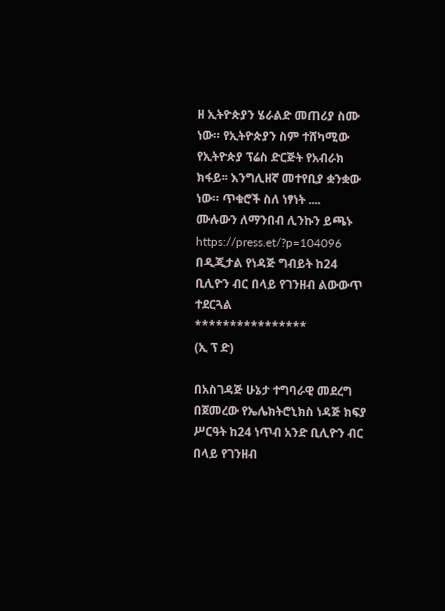ዘ ኢትዮጵያን ሄራልድ መጠሪያ ስሙ ነው። የኢትዮጵያን ስም ተሸካሚው የኢትዮጵያ ፕሬስ ድርጅት የአብራክ ክፋይ፡፡ እንግሊዘኛ መተየቢያ ቋንቋው ነው። ጥቁሮች ስለ ነፃነት ....
ሙሉውን ለማንበብ ሊንኩን ይጫኑ https://press.et/?p=104096
በዲጂታል የነዳጅ ግብይት ከ24 ቢሊዮን ብር በላይ የገንዘብ ልውውጥ ተደርጓል
****************
(ኢ ፕ ድ)

በአስገዳጅ ሁኔታ ተግባራዊ መደረግ በጀመረው የኤሌክትሮኒክስ ነዳጅ ክፍያ ሥርዓት ከ24 ነጥብ አንድ ቢሊዮን ብር በላይ የገንዘብ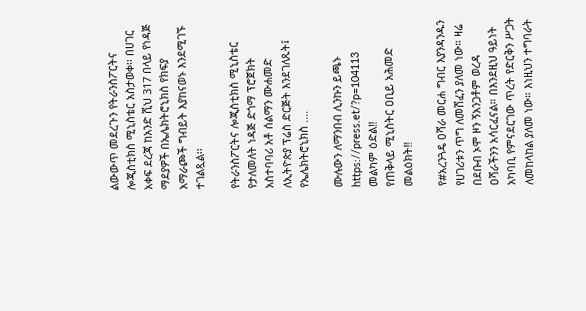ልውውጥ መደረጉን የትራንስፖርትና ሎጂስቲክስ ሚኒስቴር አስታወቀ፡፡ በሀገር አቀፍ ደረጃ ከአንድ ሺህ 317 በላይ የነዳጅ ማደያዎች በኤሌክትሮኒክስ የክፍያ አማራጮች ግብይት እያከናወኑ እንደሚገኙ ተገልጿል፡፡

የትራንስፖርትና ሎጂስቲክስ ሚኒስቴር የታለመለት ነዳጅ ድጎማ ፕሮጀክት አስተባባሪ አቶ ሰልማን ሙሐመድ ለኢትዮጵያ ፕሬስ ድርጅት እንደገለጹት፤ የኤሌክትሮኒክስ ....

ሙሉውን ለማንበብ ሊንኩን ይጫኑ https://press.et/?p=104113
መልካም ዕድል‼
የጠቅላይ ሚኒስትር ዐቢይ አሕመድ መልዕክት‼

የ#አረንጓዴ ዐሻራ መርሐ ግብር እያንዳንዱን የሀገሪቱን ጥግ ለመሸፈን ያለመ ነው። ዛሬ በደቡብ ኦሞ ዞን ኝአንጋቶም ወረዳ ዐሻራችንን አሳርፈናል። በእንደዚህ ዓይነት አካባቢ የምናደርገው ጥረት የድርቅን ሥጋት ለመከላከል ያለመ ነው። እነዚህን ተግባራት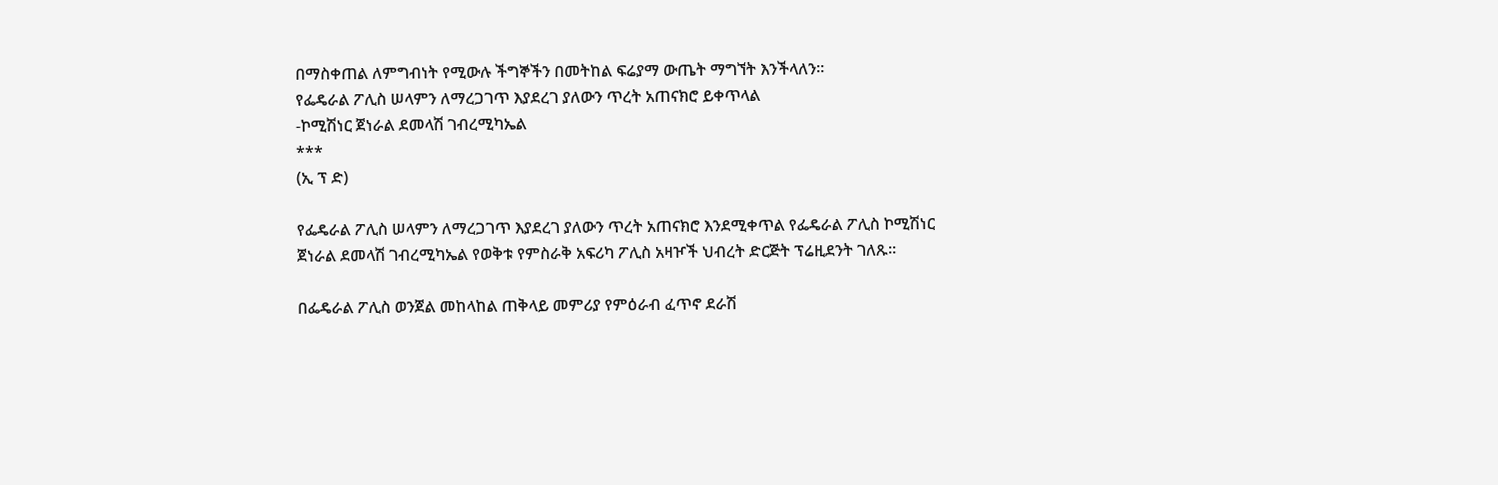በማስቀጠል ለምግብነት የሚውሉ ችግኞችን በመትከል ፍሬያማ ውጤት ማግኘት እንችላለን።
የፌዴራል ፖሊስ ሠላምን ለማረጋገጥ እያደረገ ያለውን ጥረት አጠናክሮ ይቀጥላል
-ኮሚሽነር ጀነራል ደመላሽ ገብረሚካኤል
***
(ኢ ፕ ድ)

የፌዴራል ፖሊስ ሠላምን ለማረጋገጥ እያደረገ ያለውን ጥረት አጠናክሮ እንደሚቀጥል የፌዴራል ፖሊስ ኮሚሽነር ጀነራል ደመላሽ ገብረሚካኤል የወቅቱ የምስራቅ አፍሪካ ፖሊስ አዛዦች ህብረት ድርጅት ፕሬዚደንት ገለጹ፡፡

በፌዴራል ፖሊስ ወንጀል መከላከል ጠቅላይ መምሪያ የምዕራብ ፈጥኖ ደራሽ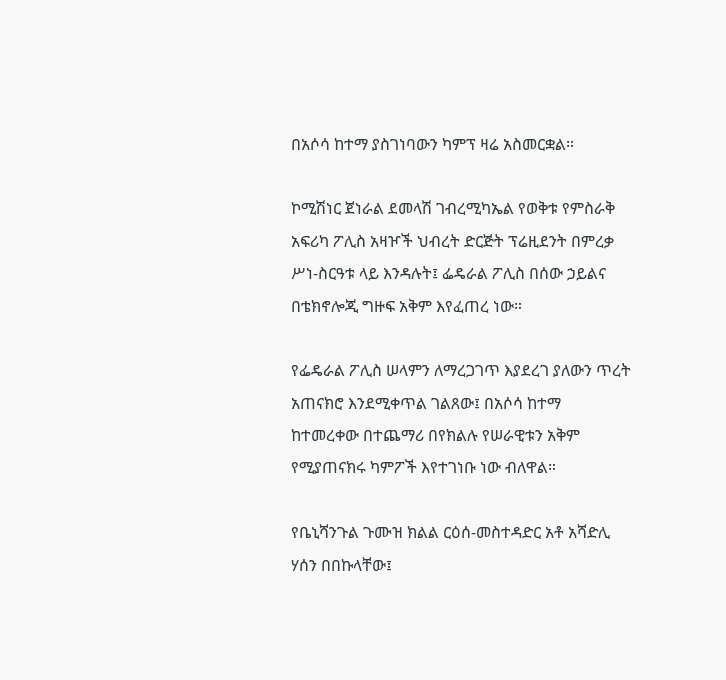በአሶሳ ከተማ ያስገነባውን ካምፕ ዛሬ አስመርቋል።

ኮሚሽነር ጀነራል ደመላሽ ገብረሚካኤል የወቅቱ የምስራቅ አፍሪካ ፖሊስ አዛዦች ህብረት ድርጅት ፕሬዚደንት በምረቃ ሥነ-ስርዓቱ ላይ እንዳሉት፤ ፌዴራል ፖሊስ በሰው ኃይልና በቴክኖሎጂ ግዙፍ አቅም እየፈጠረ ነው።

የፌዴራል ፖሊስ ሠላምን ለማረጋገጥ እያደረገ ያለውን ጥረት አጠናክሮ እንደሚቀጥል ገልጸው፤ በአሶሳ ከተማ ከተመረቀው በተጨማሪ በየክልሉ የሠራዊቱን አቅም የሚያጠናክሩ ካምፖች እየተገነቡ ነው ብለዋል።

የቤኒሻንጉል ጉሙዝ ክልል ርዕሰ-መስተዳድር አቶ አሻድሊ ሃሰን በበኩላቸው፤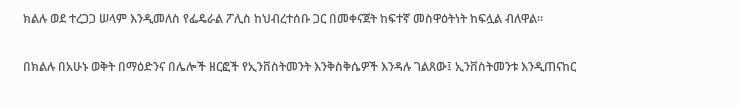ክልሉ ወደ ተረጋጋ ሠላም እንዲመለስ የፌዴራል ፖሊስ ከህብረተሰቡ ጋር በመቀናጀት ከፍተኛ መስዋዕትነት ከፍሏል ብለዋል።

በክልሉ በአሁኑ ወቅት በማዕድንና በሌሎች ዘርፎች የኢንቨስትመንት እንቅስቅሴዎች እንዳሉ ገልጸው፤ ኢንቨስትመንቱ እንዲጠናከር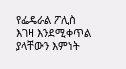የፌዴራል ፖሊስ እገዛ እንደሚቀጥል ያላቸውን እምነት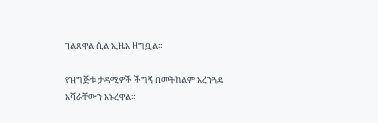ገልጸዋል ሲል ኢዜአ ዘግቧል።

የዝግጅቱ ታዳሚዎች ችግኝ በመትከልም አረንጓዴ አሻራቸውን አኑረዋል።